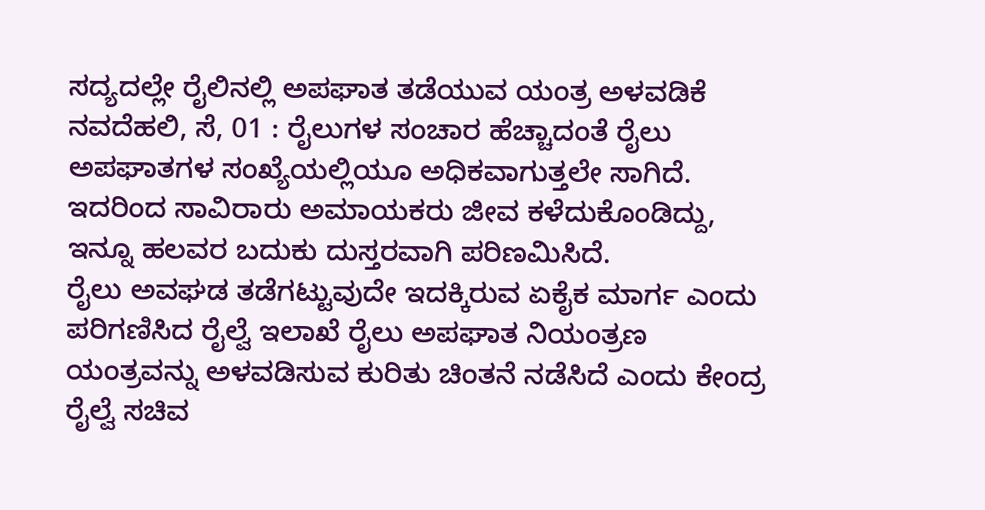ಸದ್ಯದಲ್ಲೇ ರೈಲಿನಲ್ಲಿ ಅಪಘಾತ ತಡೆಯುವ ಯಂತ್ರ ಅಳವಡಿಕೆ
ನವದೆಹಲಿ, ಸೆ, 01 : ರೈಲುಗಳ ಸಂಚಾರ ಹೆಚ್ಚಾದಂತೆ ರೈಲು ಅಪಘಾತಗಳ ಸಂಖ್ಯೆಯಲ್ಲಿಯೂ ಅಧಿಕವಾಗುತ್ತಲೇ ಸಾಗಿದೆ. ಇದರಿಂದ ಸಾವಿರಾರು ಅಮಾಯಕರು ಜೀವ ಕಳೆದುಕೊಂಡಿದ್ದು, ಇನ್ನೂ ಹಲವರ ಬದುಕು ದುಸ್ತರವಾಗಿ ಪರಿಣಮಿಸಿದೆ.
ರೈಲು ಅವಘಡ ತಡೆಗಟ್ಟುವುದೇ ಇದಕ್ಕಿರುವ ಏಕೈಕ ಮಾರ್ಗ ಎಂದು ಪರಿಗಣಿಸಿದ ರೈಲ್ವೆ ಇಲಾಖೆ ರೈಲು ಅಪಘಾತ ನಿಯಂತ್ರಣ ಯಂತ್ರವನ್ನು ಅಳವಡಿಸುವ ಕುರಿತು ಚಿಂತನೆ ನಡೆಸಿದೆ ಎಂದು ಕೇಂದ್ರ ರೈಲ್ವೆ ಸಚಿವ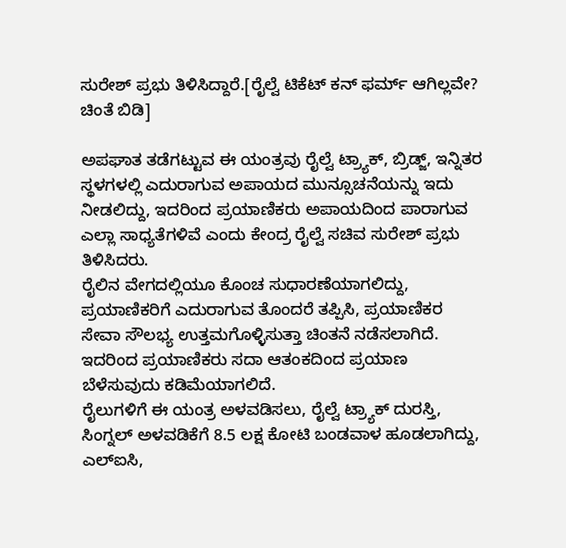ಸುರೇಶ್ ಪ್ರಭು ತಿಳಿಸಿದ್ದಾರೆ.[ರೈಲ್ವೆ ಟಿಕೆಟ್ ಕನ್ ಫರ್ಮ್ ಆಗಿಲ್ಲವೇ? ಚಿಂತೆ ಬಿಡಿ]

ಅಪಘಾತ ತಡೆಗಟ್ಟುವ ಈ ಯಂತ್ರವು ರೈಲ್ವೆ ಟ್ರ್ಯಾಕ್, ಬ್ರಿಡ್ಜ್, ಇನ್ನಿತರ ಸ್ಥಳಗಳಲ್ಲಿ ಎದುರಾಗುವ ಅಪಾಯದ ಮುನ್ಸೂಚನೆಯನ್ನು ಇದು ನೀಡಲಿದ್ದು, ಇದರಿಂದ ಪ್ರಯಾಣಿಕರು ಅಪಾಯದಿಂದ ಪಾರಾಗುವ ಎಲ್ಲಾ ಸಾಧ್ಯತೆಗಳಿವೆ ಎಂದು ಕೇಂದ್ರ ರೈಲ್ವೆ ಸಚಿವ ಸುರೇಶ್ ಪ್ರಭು ತಿಳಿಸಿದರು.
ರೈಲಿನ ವೇಗದಲ್ಲಿಯೂ ಕೊಂಚ ಸುಧಾರಣೆಯಾಗಲಿದ್ದು, ಪ್ರಯಾಣಿಕರಿಗೆ ಎದುರಾಗುವ ತೊಂದರೆ ತಪ್ಪಿಸಿ, ಪ್ರಯಾಣಿಕರ ಸೇವಾ ಸೌಲಭ್ಯ ಉತ್ತಮಗೊಳ್ಳಿಸುತ್ತಾ ಚಿಂತನೆ ನಡೆಸಲಾಗಿದೆ. ಇದರಿಂದ ಪ್ರಯಾಣಿಕರು ಸದಾ ಆತಂಕದಿಂದ ಪ್ರಯಾಣ ಬೆಳೆಸುವುದು ಕಡಿಮೆಯಾಗಲಿದೆ.
ರೈಲುಗಳಿಗೆ ಈ ಯಂತ್ರ ಅಳವಡಿಸಲು, ರೈಲ್ವೆ ಟ್ರ್ಯಾಕ್ ದುರಸ್ತಿ, ಸಿಂಗ್ನಲ್ ಅಳವಡಿಕೆಗೆ 8.5 ಲಕ್ಷ ಕೋಟಿ ಬಂಡವಾಳ ಹೂಡಲಾಗಿದ್ದು, ಎಲ್ಐಸಿ,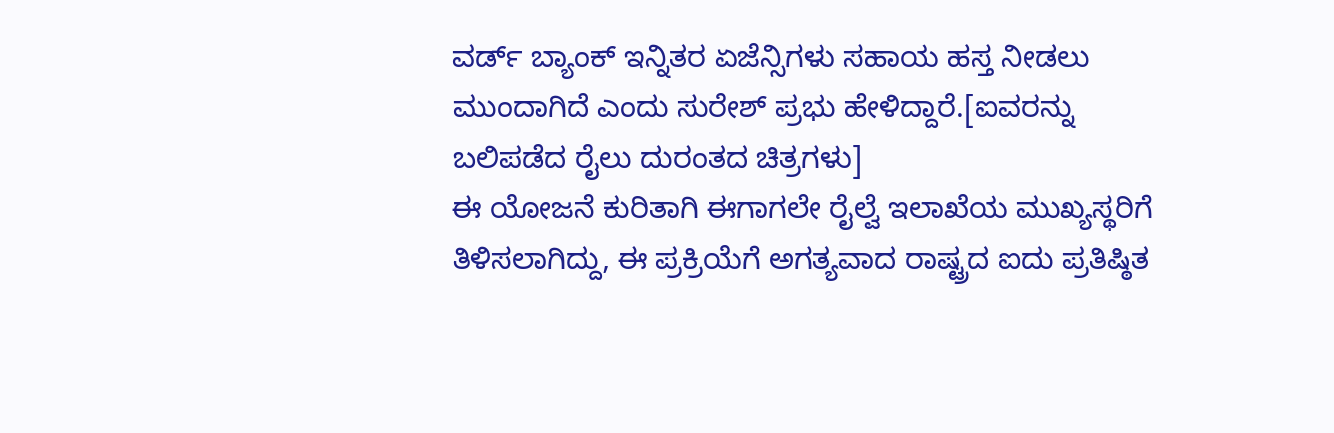ವರ್ಡ್ ಬ್ಯಾಂಕ್ ಇನ್ನಿತರ ಏಜೆನ್ಸಿಗಳು ಸಹಾಯ ಹಸ್ತ ನೀಡಲು ಮುಂದಾಗಿದೆ ಎಂದು ಸುರೇಶ್ ಪ್ರಭು ಹೇಳಿದ್ದಾರೆ.[ಐವರನ್ನು ಬಲಿಪಡೆದ ರೈಲು ದುರಂತದ ಚಿತ್ರಗಳು]
ಈ ಯೋಜನೆ ಕುರಿತಾಗಿ ಈಗಾಗಲೇ ರೈಲ್ವೆ ಇಲಾಖೆಯ ಮುಖ್ಯಸ್ಥರಿಗೆ ತಿಳಿಸಲಾಗಿದ್ದು, ಈ ಪ್ರಕ್ರಿಯೆಗೆ ಅಗತ್ಯವಾದ ರಾಷ್ಟ್ರದ ಐದು ಪ್ರತಿಷ್ಠಿತ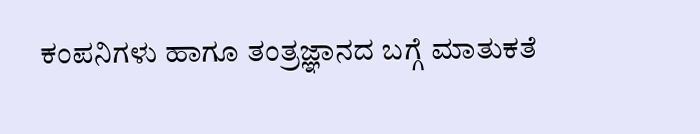ಕಂಪನಿಗಳು ಹಾಗೂ ತಂತ್ರಜ್ಞಾನದ ಬಗ್ಗೆ ಮಾತುಕತೆ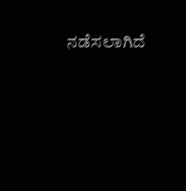ನಡೆಸಲಾಗಿದೆ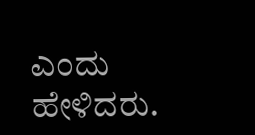ಎಂದು ಹೇಳಿದರು.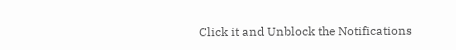Click it and Unblock the Notifications